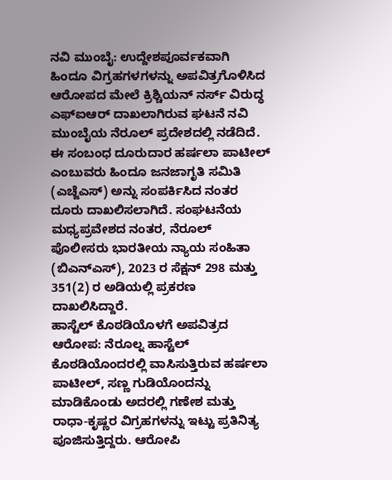ನವಿ ಮುಂಬೈ: ಉದ್ದೇಶಪೂರ್ವಕವಾಗಿ ಹಿಂದೂ ವಿಗ್ರಹಗಳಗಳನ್ನು ಅಪವಿತ್ರಗೊಳಿಸಿದ ಆರೋಪದ ಮೇಲೆ ಕ್ರಿಶ್ಚಿಯನ್ ನರ್ಸ್ ವಿರುದ್ಧ ಎಫ್ಐಆರ್ ದಾಖಲಾಗಿರುವ ಘಟನೆ ನವಿ ಮುಂಬೈಯ ನೆರೂಲ್ ಪ್ರದೇಶದಲ್ಲಿ ನಡೆದಿದೆ.
ಈ ಸಂಬಂಧ ದೂರುದಾರ ಹರ್ಷಲಾ ಪಾಟೀಲ್ ಎಂಬುವರು ಹಿಂದೂ ಜನಜಾಗೃತಿ ಸಮಿತಿ (ಎಚ್ಜೆಎಸ್) ಅನ್ನು ಸಂಪರ್ಕಿಸಿದ ನಂತರ ದೂರು ದಾಖಲಿಸಲಾಗಿದೆ. ಸಂಘಟನೆಯ ಮಧ್ಯಪ್ರವೇಶದ ನಂತರ, ನೆರೂಲ್ ಪೊಲೀಸರು ಭಾರತೀಯ ನ್ಯಾಯ ಸಂಹಿತಾ (ಬಿಎನ್ಎಸ್), 2023 ರ ಸೆಕ್ಷನ್ 298 ಮತ್ತು 351(2) ರ ಅಡಿಯಲ್ಲಿ ಪ್ರಕರಣ ದಾಖಲಿಸಿದ್ದಾರೆ.
ಹಾಸ್ಟೆಲ್ ಕೊಠಡಿಯೊಳಗೆ ಅಪವಿತ್ರದ ಆರೋಪ: ನೆರೂಲ್ನ ಹಾಸ್ಟೆಲ್ ಕೊಠಡಿಯೊಂದರಲ್ಲಿ ವಾಸಿಸುತ್ತಿರುವ ಹರ್ಷಲಾ ಪಾಟೀಲ್, ಸಣ್ಣ ಗುಡಿಯೊಂದನ್ನು ಮಾಡಿಕೊಂಡು ಅದರಲ್ಲಿ ಗಣೇಶ ಮತ್ತು ರಾಧಾ-ಕೃಷ್ಣರ ವಿಗ್ರಹಗಳನ್ನು ಇಟ್ಟು ಪ್ರತಿನಿತ್ಯ ಪೂಜಿಸುತ್ತಿದ್ದರು. ಆರೋಪಿ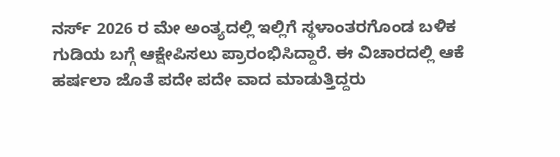ನರ್ಸ್ 2026 ರ ಮೇ ಅಂತ್ಯದಲ್ಲಿ ಇಲ್ಲಿಗೆ ಸ್ಥಳಾಂತರಗೊಂಡ ಬಳಿಕ ಗುಡಿಯ ಬಗ್ಗೆ ಆಕ್ಷೇಪಿಸಲು ಪ್ರಾರಂಭಿಸಿದ್ದಾರೆ. ಈ ವಿಚಾರದಲ್ಲಿ ಆಕೆ ಹರ್ಷಲಾ ಜೊತೆ ಪದೇ ಪದೇ ವಾದ ಮಾಡುತ್ತಿದ್ದರು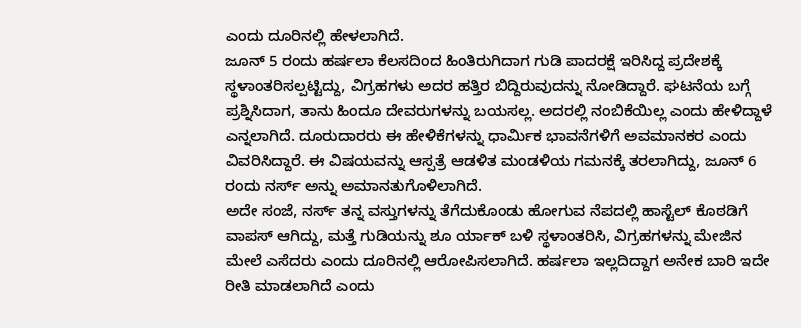ಎಂದು ದೂರಿನಲ್ಲಿ ಹೇಳಲಾಗಿದೆ.
ಜೂನ್ 5 ರಂದು ಹರ್ಷಲಾ ಕೆಲಸದಿಂದ ಹಿಂತಿರುಗಿದಾಗ ಗುಡಿ ಪಾದರಕ್ಷೆ ಇರಿಸಿದ್ದ ಪ್ರದೇಶಕ್ಕೆ ಸ್ಥಳಾಂತರಿಸಲ್ಪಟ್ಟಿದ್ದು, ವಿಗ್ರಹಗಳು ಅದರ ಹತ್ತಿರ ಬಿದ್ದಿರುವುದನ್ನು ನೋಡಿದ್ದಾರೆ. ಘಟನೆಯ ಬಗ್ಗೆ ಪ್ರಶ್ನಿಸಿದಾಗ, ತಾನು ಹಿಂದೂ ದೇವರುಗಳನ್ನು ಬಯಸಲ್ಲ. ಅದರಲ್ಲಿ ನಂಬಿಕೆಯಿಲ್ಲ ಎಂದು ಹೇಳಿದ್ದಾಳೆ ಎನ್ನಲಾಗಿದೆ. ದೂರುದಾರರು ಈ ಹೇಳಿಕೆಗಳನ್ನು ಧಾರ್ಮಿಕ ಭಾವನೆಗಳಿಗೆ ಅವಮಾನಕರ ಎಂದು ವಿವರಿಸಿದ್ದಾರೆ. ಈ ವಿಷಯವನ್ನು ಆಸ್ಪತ್ರೆ ಆಡಳಿತ ಮಂಡಳಿಯ ಗಮನಕ್ಕೆ ತರಲಾಗಿದ್ದು, ಜೂನ್ 6 ರಂದು ನರ್ಸ್ ಅನ್ನು ಅಮಾನತುಗೊಳಿಲಾಗಿದೆ.
ಅದೇ ಸಂಜೆ, ನರ್ಸ್ ತನ್ನ ವಸ್ತುಗಳನ್ನು ತೆಗೆದುಕೊಂಡು ಹೋಗುವ ನೆಪದಲ್ಲಿ ಹಾಸ್ಟೆಲ್ ಕೊಠಡಿಗೆ ವಾಪಸ್ ಆಗಿದ್ದು, ಮತ್ತೆ ಗುಡಿಯನ್ನು ಶೂ ರ್ಯಾಕ್ ಬಳಿ ಸ್ಥಳಾಂತರಿಸಿ, ವಿಗ್ರಹಗಳನ್ನು ಮೇಜಿನ ಮೇಲೆ ಎಸೆದರು ಎಂದು ದೂರಿನಲ್ಲಿ ಆರೋಪಿಸಲಾಗಿದೆ. ಹರ್ಷಲಾ ಇಲ್ಲದಿದ್ದಾಗ ಅನೇಕ ಬಾರಿ ಇದೇ ರೀತಿ ಮಾಡಲಾಗಿದೆ ಎಂದು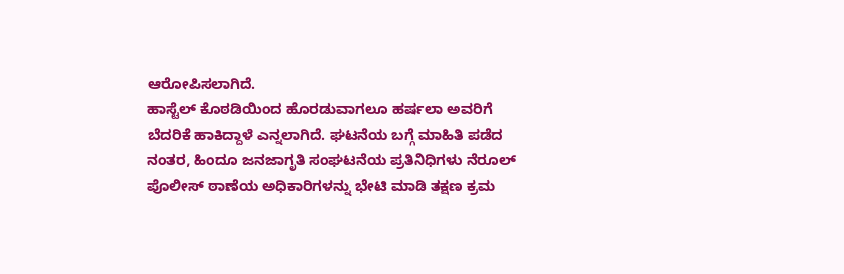ಆರೋಪಿಸಲಾಗಿದೆ.
ಹಾಸ್ಟೆಲ್ ಕೊಠಡಿಯಿಂದ ಹೊರಡುವಾಗಲೂ ಹರ್ಷಲಾ ಅವರಿಗೆ ಬೆದರಿಕೆ ಹಾಕಿದ್ದಾಳೆ ಎನ್ನಲಾಗಿದೆ. ಘಟನೆಯ ಬಗ್ಗೆ ಮಾಹಿತಿ ಪಡೆದ ನಂತರ, ಹಿಂದೂ ಜನಜಾಗೃತಿ ಸಂಘಟನೆಯ ಪ್ರತಿನಿಧಿಗಳು ನೆರೂಲ್ ಪೊಲೀಸ್ ಠಾಣೆಯ ಅಧಿಕಾರಿಗಳನ್ನು ಭೇಟಿ ಮಾಡಿ ತಕ್ಷಣ ಕ್ರಮ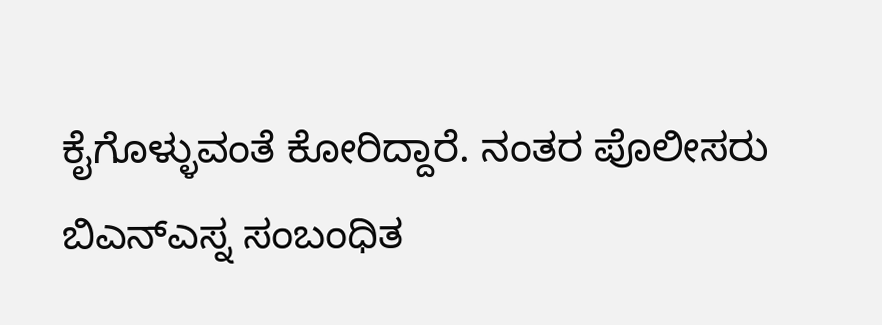ಕೈಗೊಳ್ಳುವಂತೆ ಕೋರಿದ್ದಾರೆ. ನಂತರ ಪೊಲೀಸರು ಬಿಎನ್ಎಸ್ನ ಸಂಬಂಧಿತ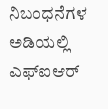ನಿಬಂಧನೆಗಳ ಅಡಿಯಲ್ಲಿ ಎಫ್ಐಆರ್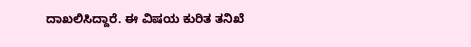ದಾಖಲಿಸಿದ್ದಾರೆ. ಈ ವಿಷಯ ಕುರಿತ ತನಿಖೆ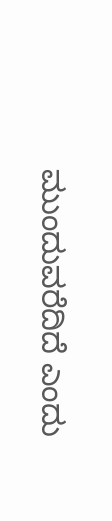ಮುಂದುವರೆದಿದೆ ಎಂದು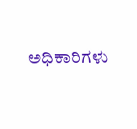ಅಧಿಕಾರಿಗಳು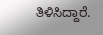ತಿಳಿಸಿದ್ದಾರೆ.